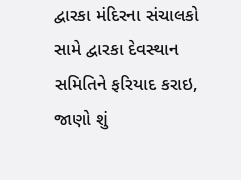દ્વારકા મંદિરના સંચાલકો સામે દ્વારકા દેવસ્થાન સમિતિને ફરિયાદ કરાઇ, જાણો શું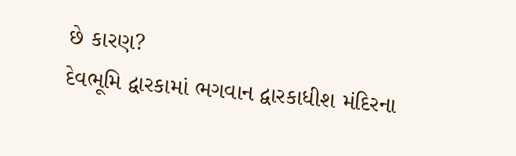છે કારણ?
દેવભૂમિ દ્વારકામાં ભગવાન દ્વારકાધીશ મંદિરના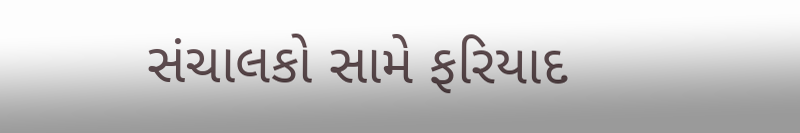સંચાલકો સામે ફરિયાદ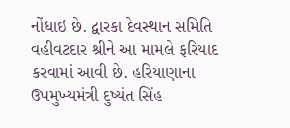નોંધાઇ છે. દ્વારકા દેવસ્થાન સમિતિ વહીવટદાર શ્રીને આ મામલે ફરિયાદ કરવામાં આવી છે. હરિયાણાના ઉપમુખ્યમંત્રી દુષ્યંત સિંહ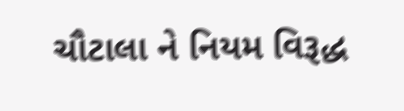ચૌટાલા ને નિયમ વિરૂદ્ધ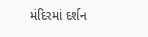મંદિરમાં દર્શન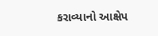કરાવ્યાનો આક્ષેપ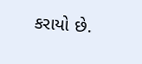કરાયો છે.